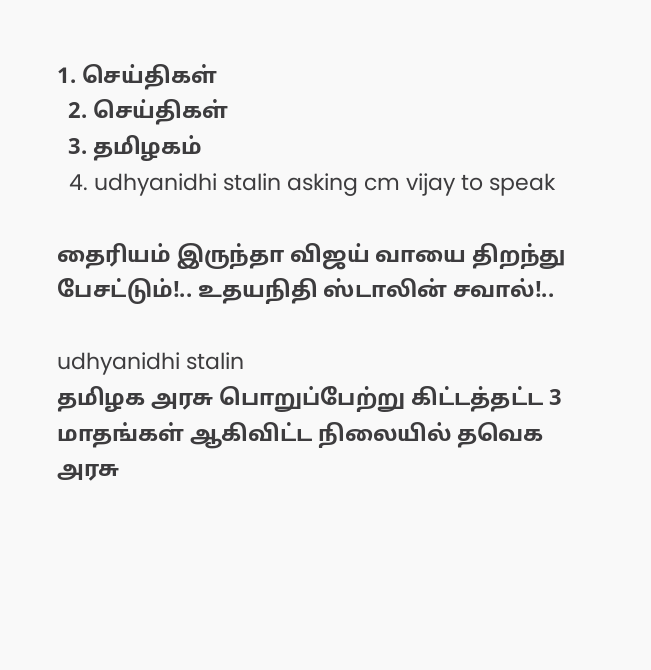1. செய்திகள்
  2. செய்திகள்
  3. த‌மிழக‌ம்
  4. udhyanidhi stalin asking cm vijay to speak

தைரியம் இருந்தா விஜய் வாயை திறந்து பேசட்டும்!.. உதயநிதி ஸ்டாலின் சவால்!..

udhyanidhi stalin
தமிழக அரசு பொறுப்பேற்று கிட்டத்தட்ட 3 மாதங்கள் ஆகிவிட்ட நிலையில் தவெக அரசு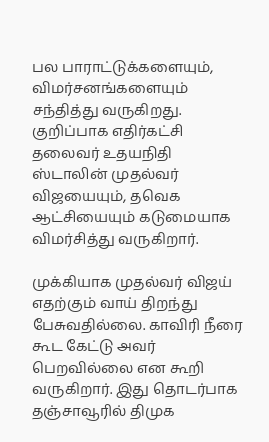பல பாராட்டுக்களையும், விமர்சனங்களையும் சந்தித்து வருகிறது. குறிப்பாக எதிர்கட்சி தலைவர் உதயநிதி ஸ்டாலின் முதல்வர் விஜயையும், தவெக ஆட்சியையும் கடுமையாக விமர்சித்து வருகிறார்.

முக்கியாக முதல்வர் விஜய் எதற்கும் வாய் திறந்து பேசுவதில்லை. காவிரி நீரை கூட கேட்டு அவர் பெறவில்லை என கூறி வருகிறார். இது தொடர்பாக தஞ்சாவூரில் திமுக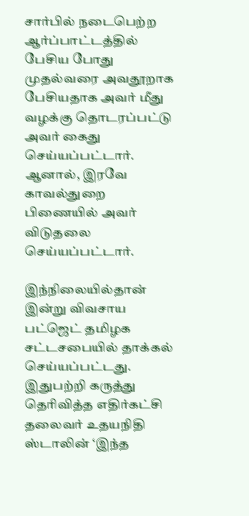சார்பில் நடைபெற்ற ஆர்ப்பாட்டத்தில் பேசிய போது முதல்வரை அவதூறாக பேசியதாக அவர் மீது வழக்கு தொடரப்பட்டு அவர் கைது செய்யப்பட்டார். ஆனால், இரவே காவல்துறை பிணையில் அவர் விடுதலை செய்யப்பட்டார்.

இந்நிலையில்தான் இன்று விவசாய பட்ஜெட் தமிழக சட்டசபையில் தாக்கல் செய்யப்பட்டது. இதுபற்றி கருத்து தெரிவித்த எதிர்கட்சி தலைவர் உதயநிதி ஸ்டாலின் ‘இந்த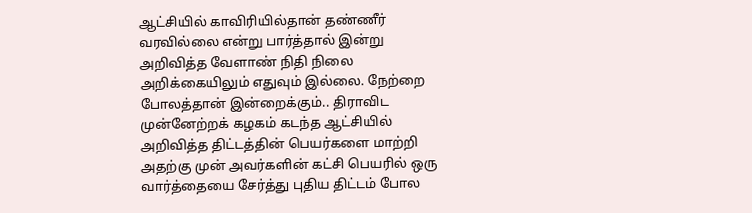ஆட்சியில் காவிரியில்தான் தண்ணீர் வரவில்லை என்று பார்த்தால் இன்று அறிவித்த வேளாண் நிதி நிலை அறிக்கையிலும் எதுவும் இல்லை. நேற்றை போலத்தான் இன்றைக்கும்.. திராவிட முன்னேற்றக் கழகம் கடந்த ஆட்சியில் அறிவித்த திட்டத்தின் பெயர்களை மாற்றி அதற்கு முன் அவர்களின் கட்சி பெயரில் ஒரு வார்த்தையை சேர்த்து புதிய திட்டம் போல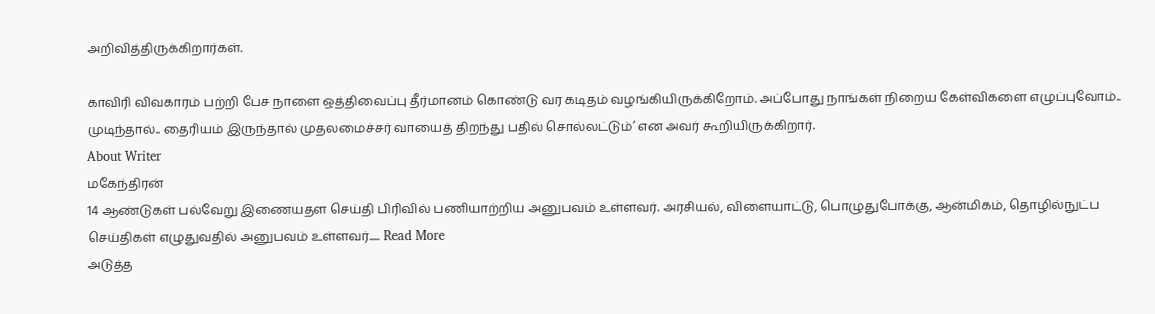அறிவித்திருக்கிறார்கள்.

காவிரி விவகாரம் பற்றி பேச நாளை ஒத்திவைப்பு தீர்மானம் கொண்டு வர கடிதம் வழங்கியிருக்கிறோம். அப்போது நாங்கள் நிறைய கேள்விகளை எழுப்புவோம்.. முடிந்தால்.. தைரியம் இருந்தால் முதலமைச்சர் வாயைத் திறந்து பதில் சொல்லட்டும்’ என அவர் கூறியிருக்கிறார்.
About Writer
மகேந்திரன்
14 ஆண்டுகள் பல்வேறு இணையதள செய்தி பிரிவில் பணியாற்றிய அனுபவம் உள்ளவர். அரசியல், விளையாட்டு, பொழுதுபோக்கு, ஆன்மிகம், தொழில்நுட்ப செய்திகள் எழுதுவதில் அனுபவம் உள்ளவர்..... Read More
அடுத்த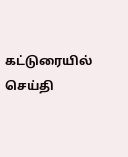கட்டுரையில்
செய்தி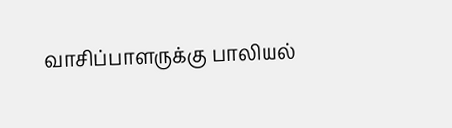வாசிப்பாளருக்கு பாலியல்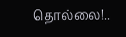தொல்லை!..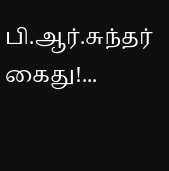பி.ஆர்.சுந்தர் கைது!...